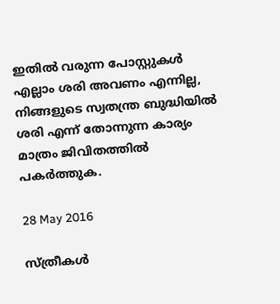ഇതിൽ വരുന്ന പോസ്റ്റുകൾ എല്ലാം ശരി അവണം എന്നില്ല, നിങ്ങളുടെ സ്വതന്ത്ര ബുദ്ധിയിൽ ശരി എന്ന് തോന്നുന്ന കാര്യം മാത്രം ജിവിതത്തിൽ പകർത്തുക.

28 May 2016

സ്ത്രീകള്‍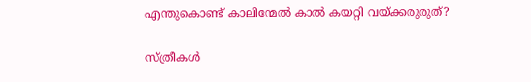എന്തുകൊണ്ട് കാലിന്മേല്‍ കാല്‍ കയറ്റി വയ്ക്കരുരുത്?

സ്ത്രീകള്‍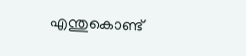എന്തുകൊണ്ട്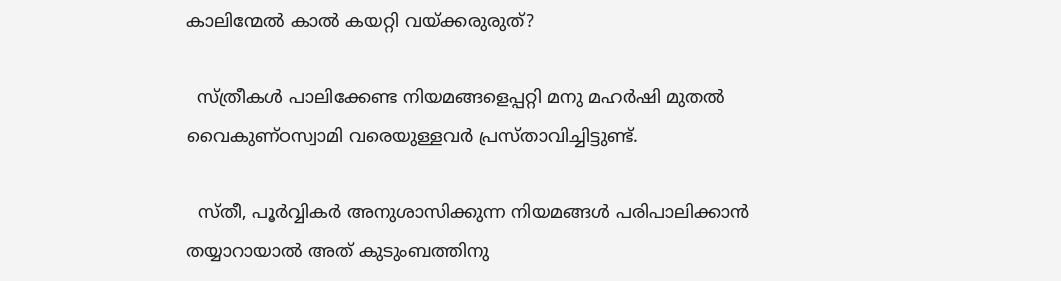കാലിന്മേല്‍ കാല്‍ കയറ്റി വയ്ക്കരുരുത്?

  സ്ത്രീകള്‍ പാലിക്കേണ്ട നിയമങ്ങളെപ്പറ്റി മനു മഹര്‍ഷി മുതല്‍ വൈകുണ്ഠസ്വാമി വരെയുള്ളവര്‍ പ്രസ്താവിച്ചിട്ടുണ്ട്.

  സ്തീ, പൂര്‍വ്വികര്‍ അനുശാസിക്കുന്ന നിയമങ്ങള്‍ പരിപാലിക്കാന്‍ തയ്യാറായാല്‍ അത് കുടുംബത്തിനു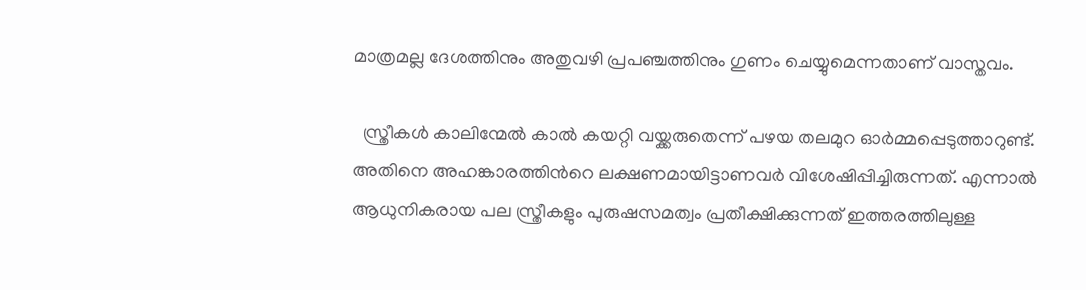മാത്രമല്ല ദേശത്തിനും അതുവഴി പ്രപഞ്ചത്തിനും ഗുണം ചെയ്യുമെന്നതാണ് വാസ്തവം.

  സ്ത്രീകള്‍ കാലിന്മേല്‍ കാല്‍ കയറ്റി വയ്ക്കരുതെന്ന് പഴയ തലമുറ ഓര്‍മ്മപ്പെടുത്താറുണ്ട്. അതിനെ അഹങ്കാരത്തിന്‍റെ ലക്ഷണമായിട്ടാണവര്‍ വിശേഷിപ്പിച്ചിരുന്നത്. എന്നാല്‍ ആധുനികരായ പല സ്ത്രീകളും പുരുഷസമത്വം പ്രതീക്ഷിക്കുന്നത് ഇത്തരത്തിലുള്ള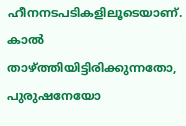ഹീനനടപടികളിലൂടെയാണ്. കാല്‍ താഴ്ത്തിയിട്ടിരിക്കുന്നതോ, പുരുഷനേയോ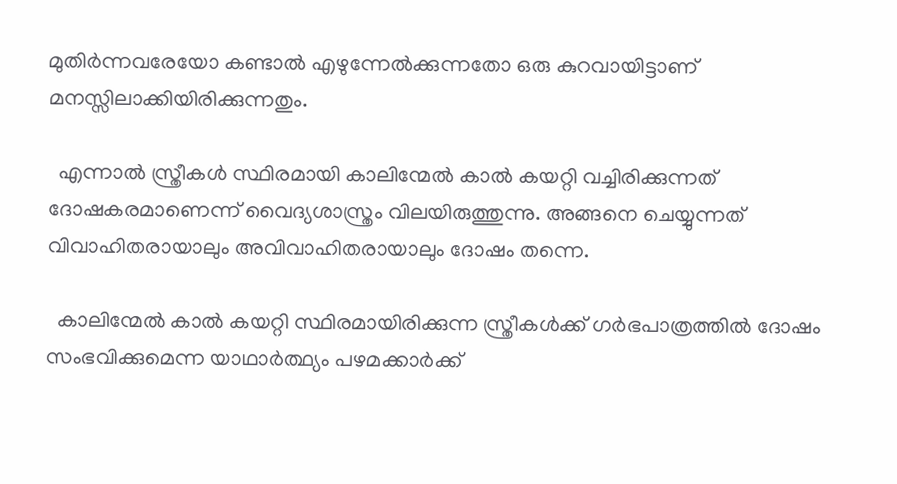മുതിര്‍ന്നവരേയോ കണ്ടാല്‍ എഴുന്നേല്‍ക്കുന്നതോ ഒരു കുറവായിട്ടാണ് മനസ്സിലാക്കിയിരിക്കുന്നതും.

  എന്നാല്‍ സ്ത്രീകള്‍ സ്ഥിരമായി കാലിന്മേല്‍ കാല്‍ കയറ്റി വച്ചിരിക്കുന്നത് ദോഷകരമാണെന്ന് വൈദ്യശാസ്ത്രം വിലയിരുത്തുന്നു. അങ്ങനെ ചെയ്യുന്നത് വിവാഹിതരായാലും അവിവാഹിതരായാലും ദോഷം തന്നെ.

  കാലിന്മേല്‍ കാല്‍ കയറ്റി സ്ഥിരമായിരിക്കുന്ന സ്ത്രീകള്‍ക്ക് ഗര്‍ഭപാത്രത്തില്‍ ദോഷം സംഭവിക്കുമെന്ന യാഥാര്‍ത്ഥ്യം പഴമക്കാര്‍ക്ക്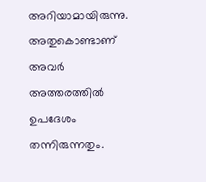അറിയാമായിരുന്നു. അതുകൊണ്ടാണ് അവര്‍ അത്തരത്തില്‍ ഉപദേശം തന്നിരുന്നതും.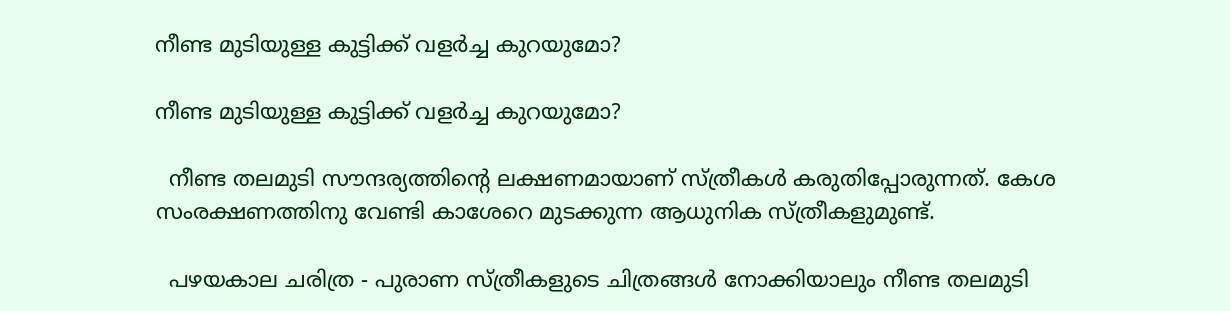നീണ്ട മുടിയുള്ള കുട്ടിക്ക് വളര്‍ച്ച കുറയുമോ?

നീണ്ട മുടിയുള്ള കുട്ടിക്ക് വളര്‍ച്ച കുറയുമോ?

  നീണ്ട തലമുടി സൗന്ദര്യത്തിന്‍റെ ലക്ഷണമായാണ് സ്ത്രീകള്‍ കരുതിപ്പോരുന്നത്. കേശ സംരക്ഷണത്തിനു വേണ്ടി കാശേറെ മുടക്കുന്ന ആധുനിക സ്ത്രീകളുമുണ്ട്.

  പഴയകാല ചരിത്ര - പുരാണ സ്ത്രീകളുടെ ചിത്രങ്ങള്‍ നോക്കിയാലും നീണ്ട തലമുടി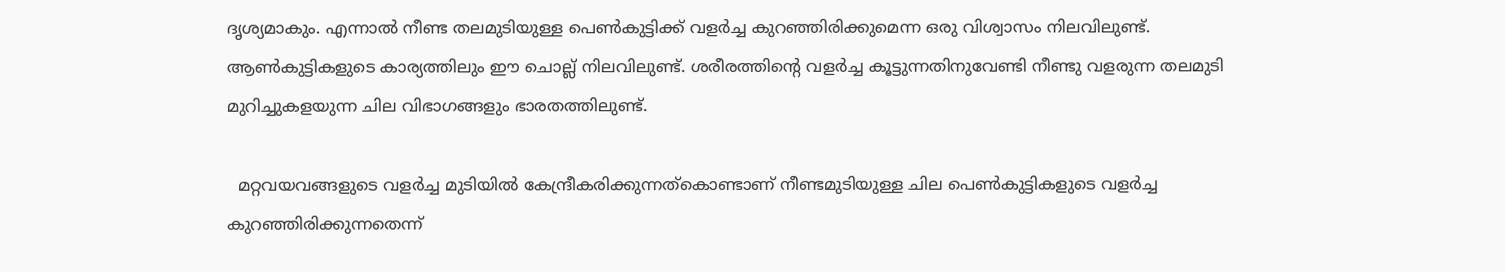ദൃശ്യമാകും. എന്നാല്‍ നീണ്ട തലമുടിയുള്ള പെണ്‍കുട്ടിക്ക് വളര്‍ച്ച കുറഞ്ഞിരിക്കുമെന്ന ഒരു വിശ്വാസം നിലവിലുണ്ട്. ആണ്‍കുട്ടികളുടെ കാര്യത്തിലും ഈ ചൊല്ല് നിലവിലുണ്ട്. ശരീരത്തിന്‍റെ വളര്‍ച്ച കൂട്ടുന്നതിനുവേണ്ടി നീണ്ടു വളരുന്ന തലമുടി മുറിച്ചുകളയുന്ന ചില വിഭാഗങ്ങളും ഭാരതത്തിലുണ്ട്.

  മറ്റവയവങ്ങളുടെ വളര്‍ച്ച മുടിയില്‍ കേന്ദ്രീകരിക്കുന്നത്കൊണ്ടാണ് നീണ്ടമുടിയുള്ള ചില പെണ്‍കുട്ടികളുടെ വളര്‍ച്ച കുറഞ്ഞിരിക്കുന്നതെന്ന്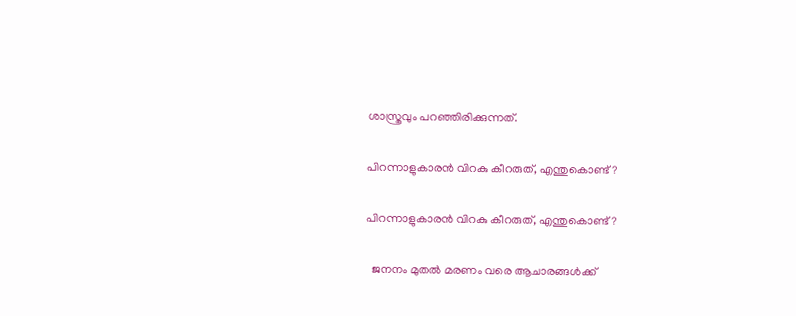ശാസ്ത്രവും പറഞ്ഞിരിക്കുന്നത്.

പിറന്നാളുകാരന്‍ വിറകു കീറരുത്, എന്തുകൊണ്ട്?

പിറന്നാളുകാരന്‍ വിറകു കീറരുത്, എന്തുകൊണ്ട്?

  ജനനം മുതല്‍ മരണം വരെ ആചാരങ്ങള്‍ക്ക്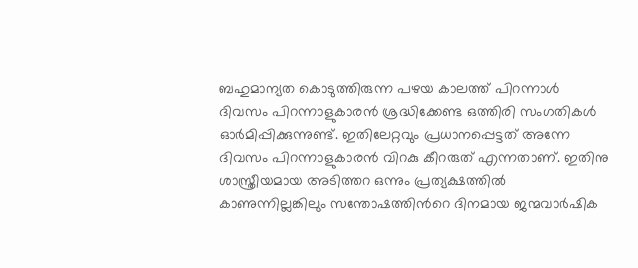ബഹുമാന്യത കൊടുത്തിരുന്ന പഴയ കാലത്ത് പിറന്നാള്‍ ദിവസം പിറന്നാളുകാരന്‍ ശ്രദ്ധിക്കേണ്ട ഒത്തിരി സംഗതികള്‍ ഓര്‍മിപ്പിക്കുന്നുണ്ട്. ഇതിലേറ്റവും പ്രധാനപ്പെട്ടത് അന്നേ ദിവസം പിറന്നാളുകാരന്‍ വിറകു കീറരുത് എന്നതാണ്. ഇതിനു ശാസ്ത്രീയമായ അടിത്തറ ഒന്നും പ്രത്യക്ഷത്തില്‍ കാണുന്നില്ലങ്കിലും സന്തോഷത്തിന്‍റെ ദിനമായ ജന്മവാര്‍ഷിക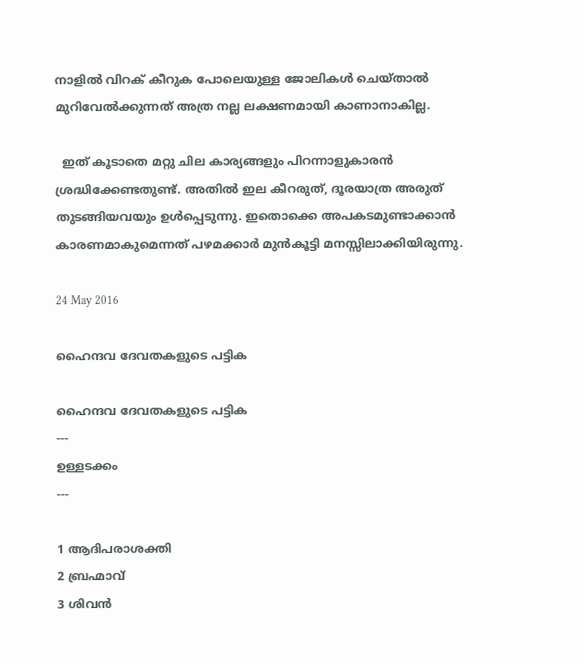നാളില്‍ വിറക് കീറുക പോലെയുള്ള ജോലികള്‍ ചെയ്‌താല്‍ മുറിവേല്‍ക്കുന്നത് അത്ര നല്ല ലക്ഷണമായി കാണാനാകില്ല.

  ഇത് കൂടാതെ മറ്റു ചില കാര്യങ്ങളും പിറന്നാളുകാരന്‍ ശ്രദ്ധിക്കേണ്ടതുണ്ട്. അതില്‍ ഇല കീറരുത്, ദൂരയാത്ര അരുത് തുടങ്ങിയവയും ഉള്‍പ്പെടുന്നു. ഇതൊക്കെ അപകടമുണ്ടാക്കാന്‍ കാരണമാകുമെന്നത് പഴമക്കാര്‍ മുന്‍കൂട്ടി മനസ്സിലാക്കിയിരുന്നു.

24 May 2016

ഹൈന്ദവ ദേവതകളുടെ പട്ടിക

ഹൈന്ദവ ദേവതകളുടെ പട്ടിക
---
ഉള്ളടക്കം
---

1 ആദിപരാശക്തി
2 ബ്രഹ്മാവ്
3 ശിവൻ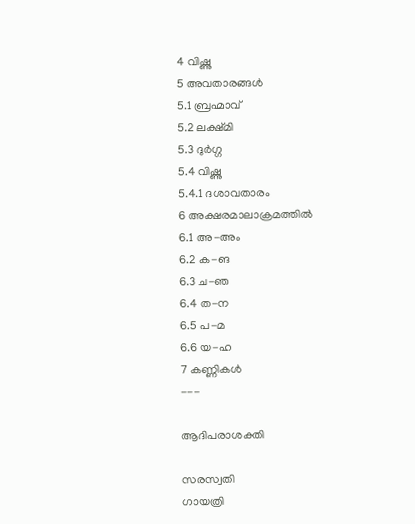4 വിഷ്ണു
5 അവതാരങ്ങൾ
5.1 ബ്രഹ്മാവ്
5.2 ലക്ഷ്മി
5.3 ദുർഗ്ഗ
5.4 വിഷ്ണു
5.4.1 ദശാവതാരം
6 അക്ഷരമാലാക്രമത്തിൽ
6.1 അ-അം
6.2 ക-ങ
6.3 ച-ഞ
6.4 ത-ന
6.5 പ-മ
6.6 യ-ഹ
7 കണ്ണികൾ
---

ആദിപരാശക്തി

സരസ്വതി
ഗായത്രി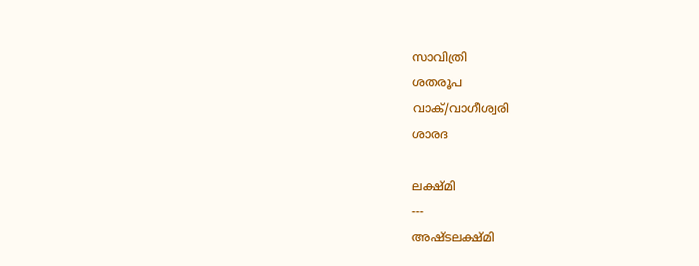സാവിത്രി
ശതരൂപ
വാക്/വാഗീശ്വരി
ശാരദ

ലക്ഷ്മി
---
അഷ്ടലക്ഷ്മി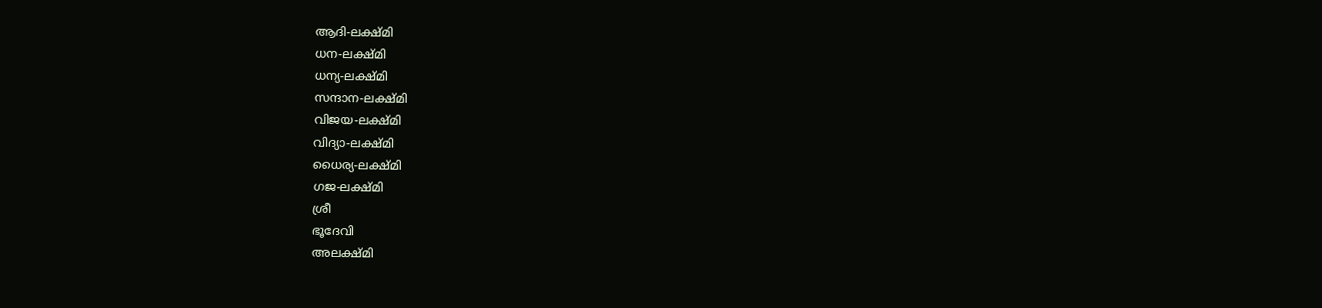ആദി-ലക്ഷ്മി
ധന-ലക്ഷ്മി
ധന്യ-ലക്ഷ്മി
സന്ദാന-ലക്ഷ്മി
വിജയ-ലക്ഷ്മി
വിദ്യാ-ലക്ഷ്മി
ധൈര്യ-ലക്ഷ്മി
ഗജ-ലക്ഷ്മി
ശ്രീ
ഭൂദേവി
അലക്ഷ്മി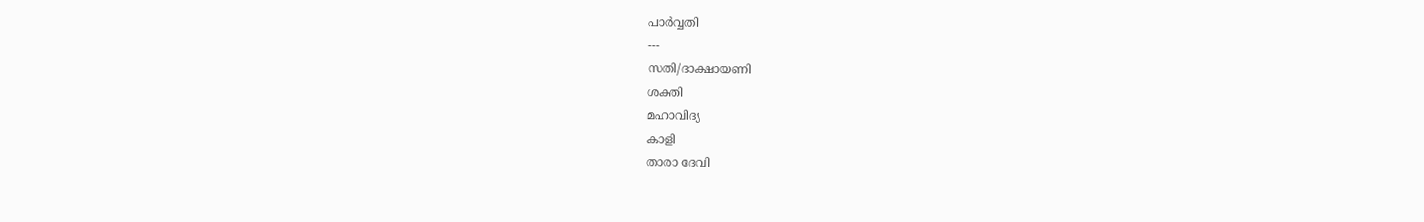പാർവ്വതി
---
സതി/ദാക്ഷായണി
ശക്തി
മഹാവിദ്യ
കാളി
താരാ ദേവി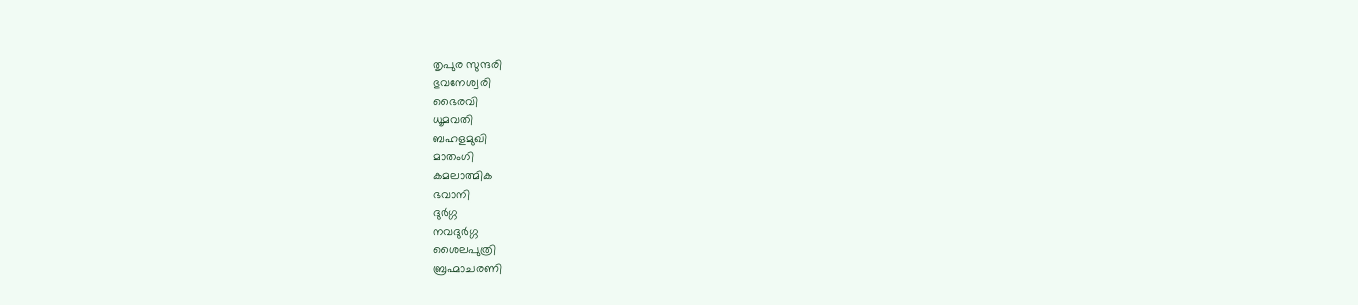തൃപുര സുന്ദരി
ഭുവനേശ്വരി
ഭൈരവി
ധൂമവതി
ബഹളമുഖി
മാതംഗി
കമലാത്മിക
ഭവാനി
ദുർഗ്ഗ
നവദുർഗ്ഗ
ശൈലപുത്രി
ബ്രഹ്മാചരണി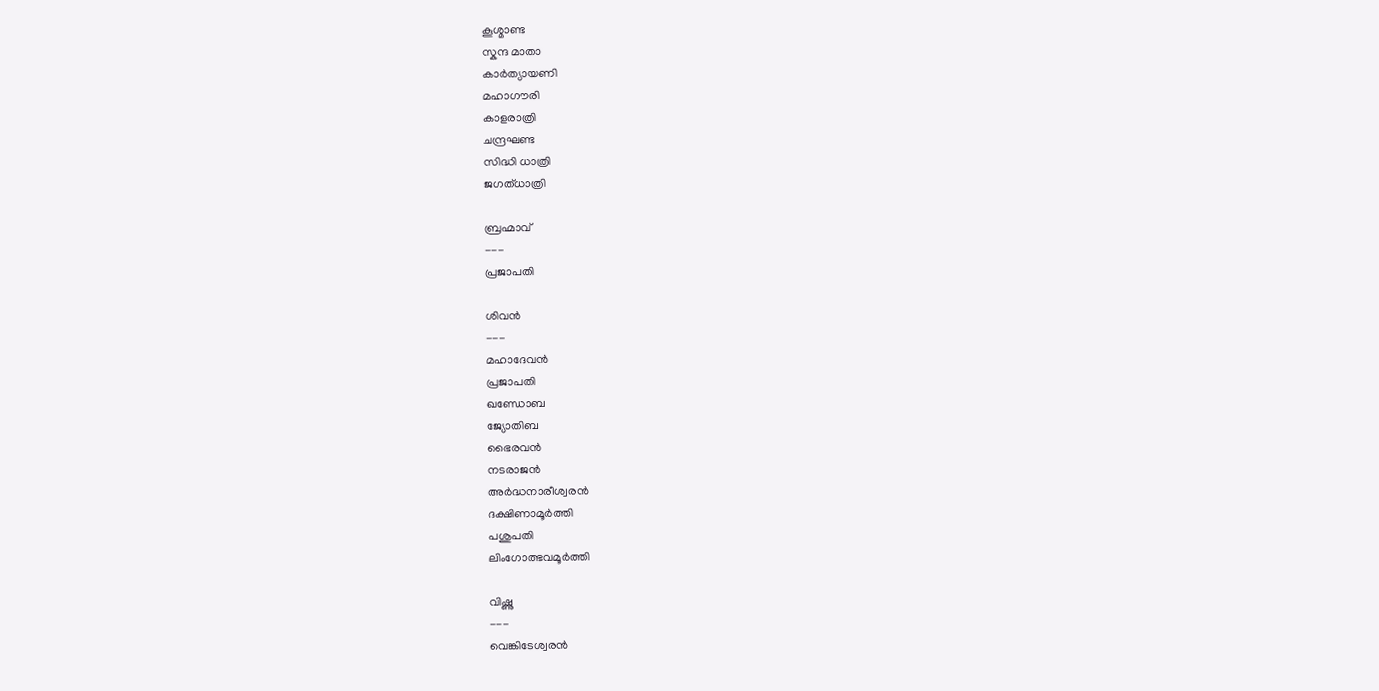കൂശ്മാണ്ട
സ്കന്ദ മാതാ
കാർത്യായണി
മഹാഗൗരി
കാളരാത്രി
ചന്ദ്രഘണ്ട
സിദ്ധി ധാത്രി
ജഗത്ധാത്രി

ബ്രഹ്മാവ്
---
പ്രജാപതി

ശിവൻ
---
മഹാദേവൻ
പ്രജാപതി
ഖണ്ഡോബ
ജ്യോതിബ
ഭൈരവൻ
നടരാജൻ
അർദ്ധനാരീശ്വരൻ
ദക്ഷിണാമൂർത്തി
പശുപതി
ലിംഗോത്ഭവമൂർത്തി

വിഷ്ണു
---
വെങ്കിടേശ്വരൻ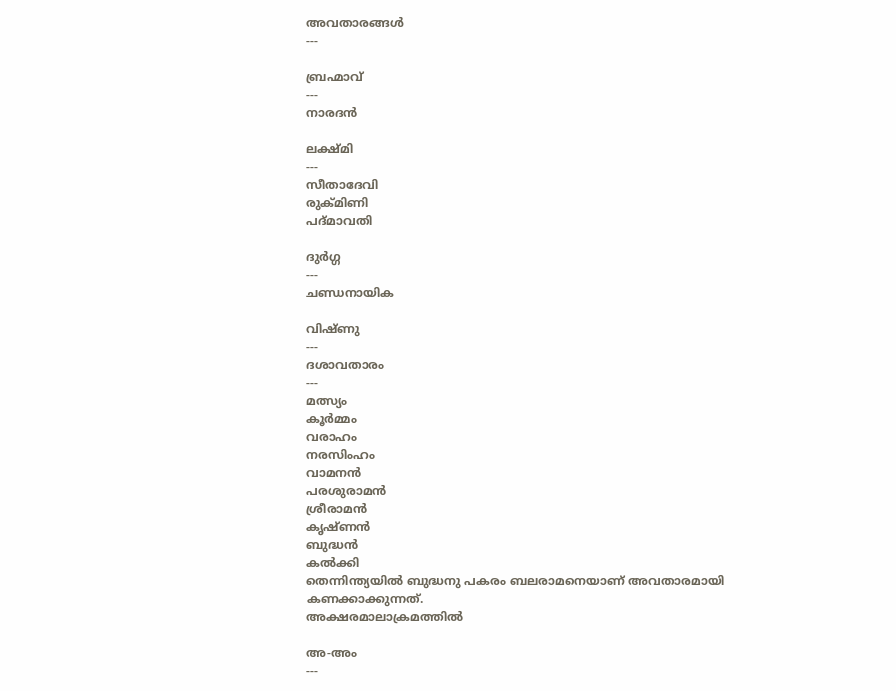അവതാരങ്ങൾ
---

ബ്രഹ്മാവ്
---
നാരദൻ

ലക്ഷ്മി
---
സീതാദേവി
രുക്മിണി
പദ്മാവതി

ദുർഗ്ഗ
---
ചണ്ഡനായിക

വിഷ്ണു
---
ദശാവതാരം
---
മത്സ്യം
കൂർമ്മം
വരാഹം
നരസിംഹം
വാമനൻ
പരശുരാമൻ
ശ്രീരാമൻ
കൃഷ്ണൻ
ബുദ്ധൻ
കൽക്കി
തെന്നിന്ത്യയിൽ ബുദ്ധനു പകരം ബലരാമനെയാണ് അവതാരമായി കണക്കാക്കുന്നത്.
അക്ഷരമാലാക്രമത്തിൽ

അ-അം
---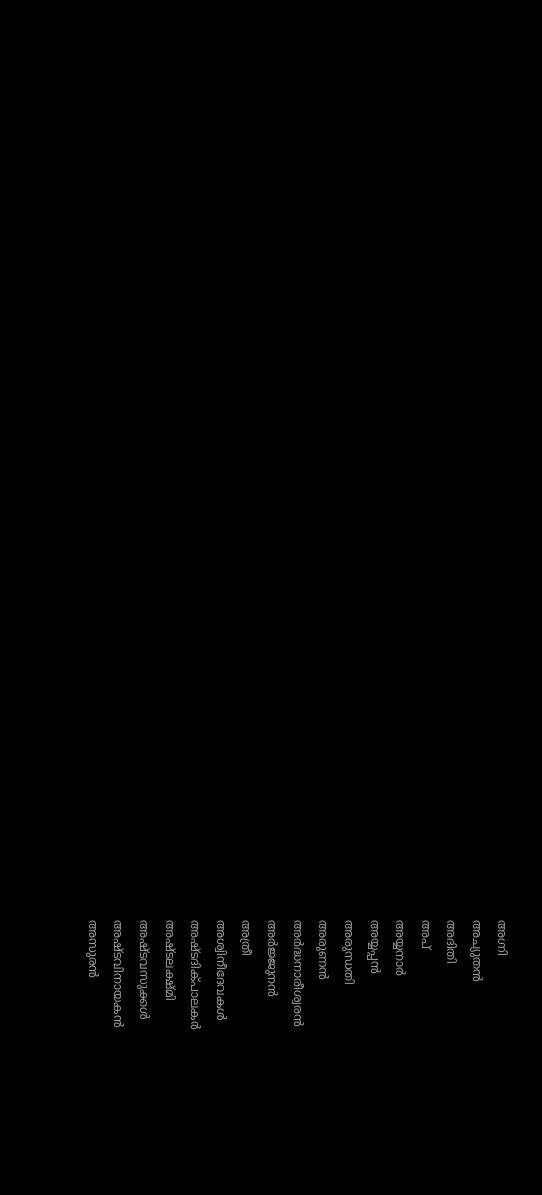അഗ്നി
അച്യുതൻ
അദിതി
അപ്
അയ്യനാർ
അയ്യപ്പൻ
അരുന്ധതി
അരുണൻ
അർദ്ധനാരീശ്വരൻ
അർജ്ജുനൻ
അത്രീ
അശ്വിനീദേവകൾ
അഷ്ടദിക്പാലകർ
അഷ്ടലക്ഷ്മി
അഷ്ടവസുക്കൾ
അഷ്ടവിനായകൻ
അസുരൻ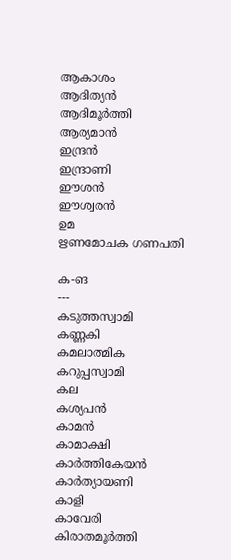ആകാശം
ആദിത്യൻ
ആദിമൂർത്തി
ആര്യമാൻ
ഇന്ദ്രൻ
ഇന്ദ്രാണി
ഈശൻ
ഈശ്വരൻ
ഉമ
ഋണമോചക ഗണപതി

ക-ങ
---
കടുത്തസ്വാമി
കണ്ണകി
കമലാത്മിക
കറുപ്പസ്വാമി
കല
കശ്യപൻ
കാമൻ
കാമാക്ഷി
കാർത്തികേയൻ
കാർത്യായണി
കാളി
കാവേരി
കിരാതമൂർത്തി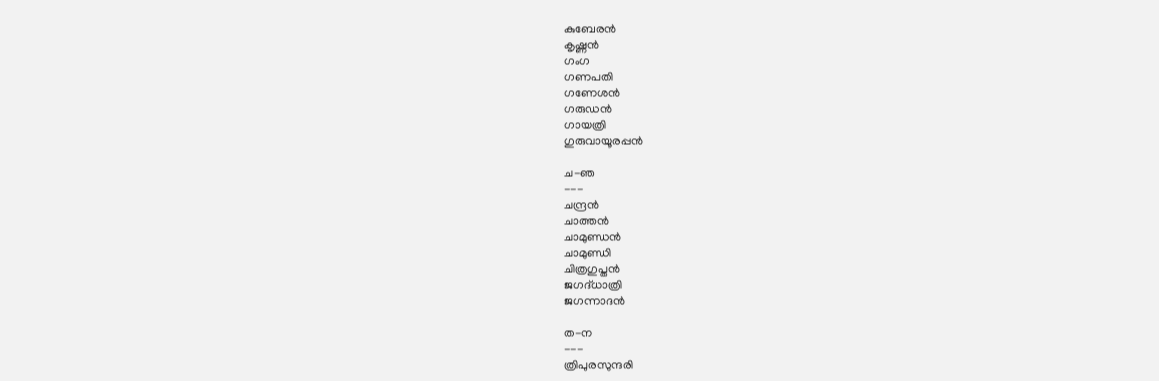കുബേരൻ
കൃഷ്ണൻ
ഗംഗ
ഗണപതി
ഗണേശൻ
ഗരുഡൻ
ഗായത്രി
ഗുരുവായൂരപ്പൻ

ച-ഞ
---
ചന്ദ്രൻ
ചാത്തൻ
ചാമുണ്ഡൻ
ചാമുണ്ഡി
ചിത്രഗുപ്തൻ
ജഗദ്‌ധാത്രി
ജഗന്നാദൻ

ത-ന
---
ത്രിപുരസുന്ദരി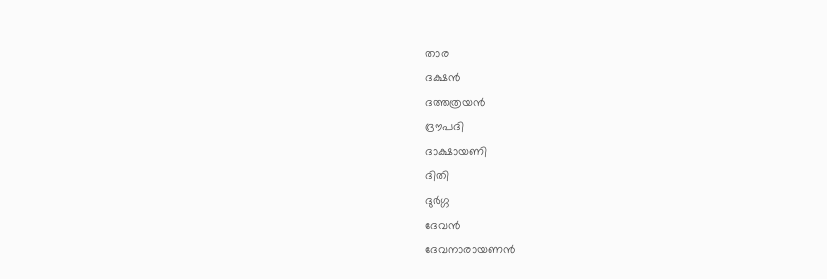താര
ദക്ഷൻ
ദത്തത്രയൻ
ദ്രൗപദി
ദാക്ഷായണി
ദിതി
ദുർഗ്ഗ
ദേവൻ
ദേവനാരായണൻ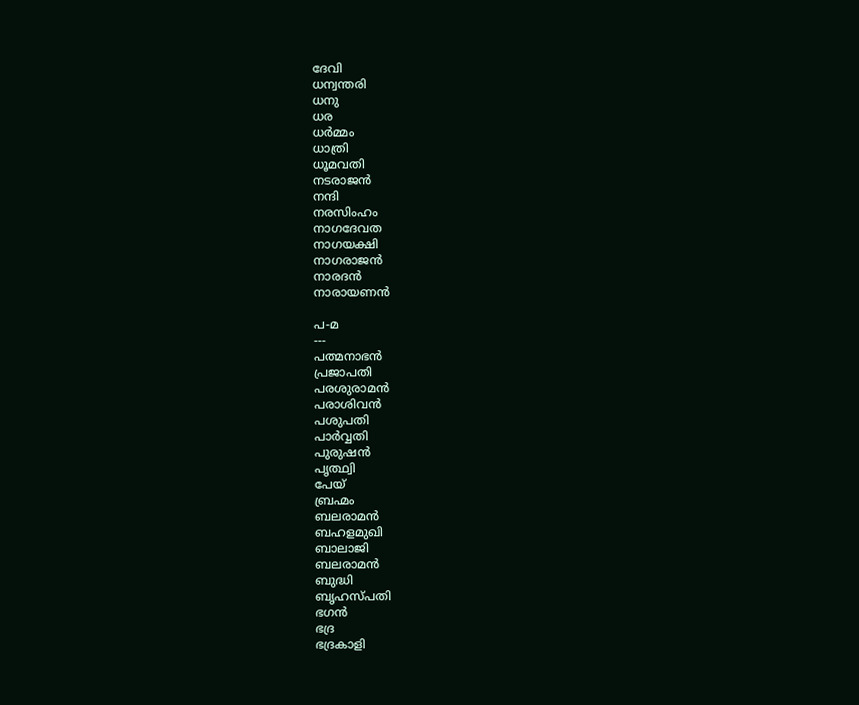ദേവി
ധന്വന്തരി
ധനു
ധര
ധർമ്മം
ധാത്രി
ധൂമവതി
നടരാജൻ
നന്ദി
നരസിംഹം
നാഗദേവത
നാഗയക്ഷി
നാഗരാജൻ
നാരദൻ
നാരായണൻ

പ-മ
---
പത്മനാഭൻ
പ്രജാപതി
പരശുരാമൻ
പരാശിവൻ
പശുപതി
പാർവ്വതി
പുരുഷൻ
പൃത്ഥ്വി
പേയ്
ബ്രഹ്മം
ബലരാമൻ
ബഹളമുഖി
ബാലാജി
ബലരാമൻ
ബുദ്ധി
ബൃഹസ്പതി
ഭഗൻ
ഭദ്ര
ഭദ്രകാളി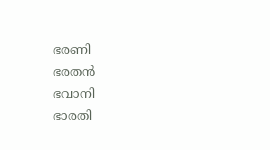ഭരണി
ഭരതൻ
ഭവാനി
ഭാരതി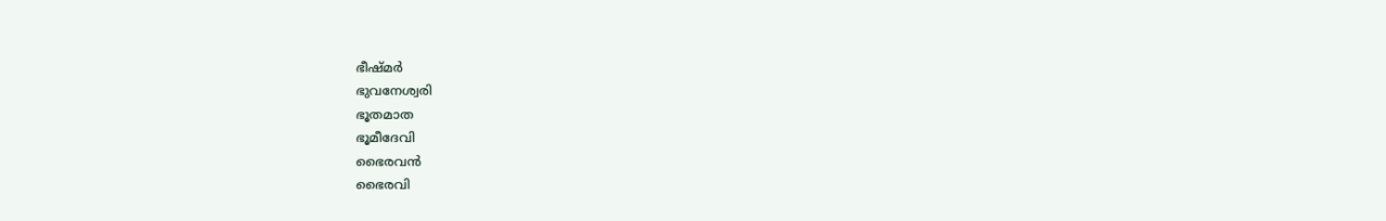ഭീഷ്മർ
ഭുവനേശ്വരി
ഭൂതമാത
ഭൂമീദേവി
ഭൈരവൻ
ഭൈരവി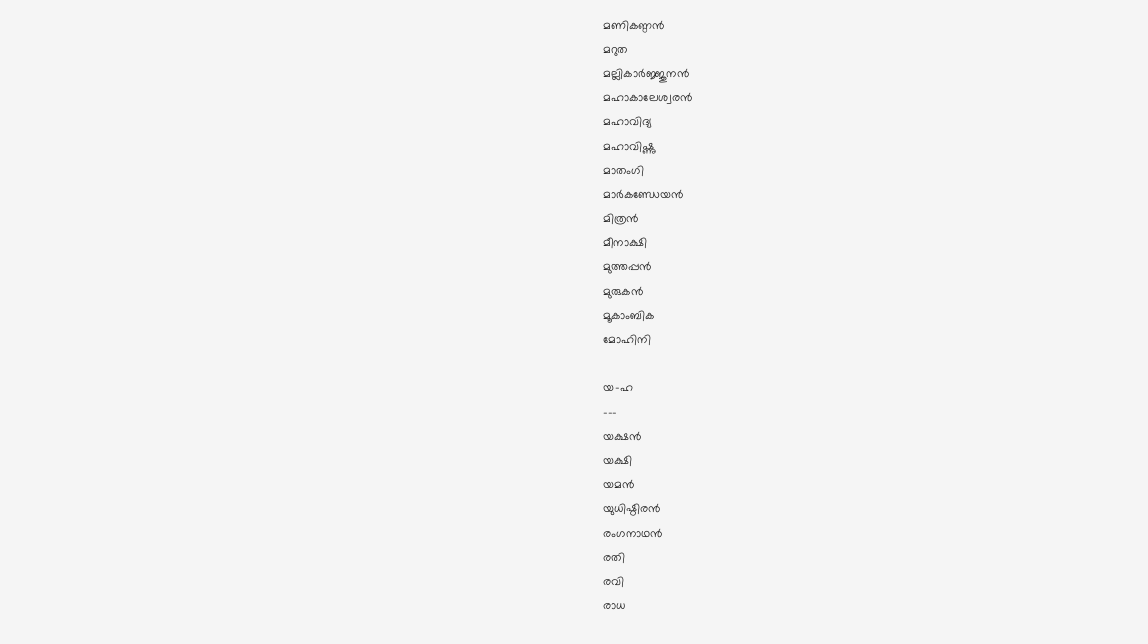മണികണ്ഠൻ
മറുത
മല്ലികാർജ്ജുനൻ
മഹാകാലേശ്വരൻ
മഹാവിദ്യ
മഹാവിഷ്ണു
മാതംഗി
മാർകണ്ഡേയൻ
മിത്രൻ
മീനാക്ഷി
മുത്തപ്പൻ
മുരുകൻ
മൂകാംബിക
മോഹിനി

യ-ഹ
---
യക്ഷൻ
യക്ഷി
യമൻ
യുധിഷ്ഠിരൻ
രംഗനാഥൻ
രതി
രവി
രാധ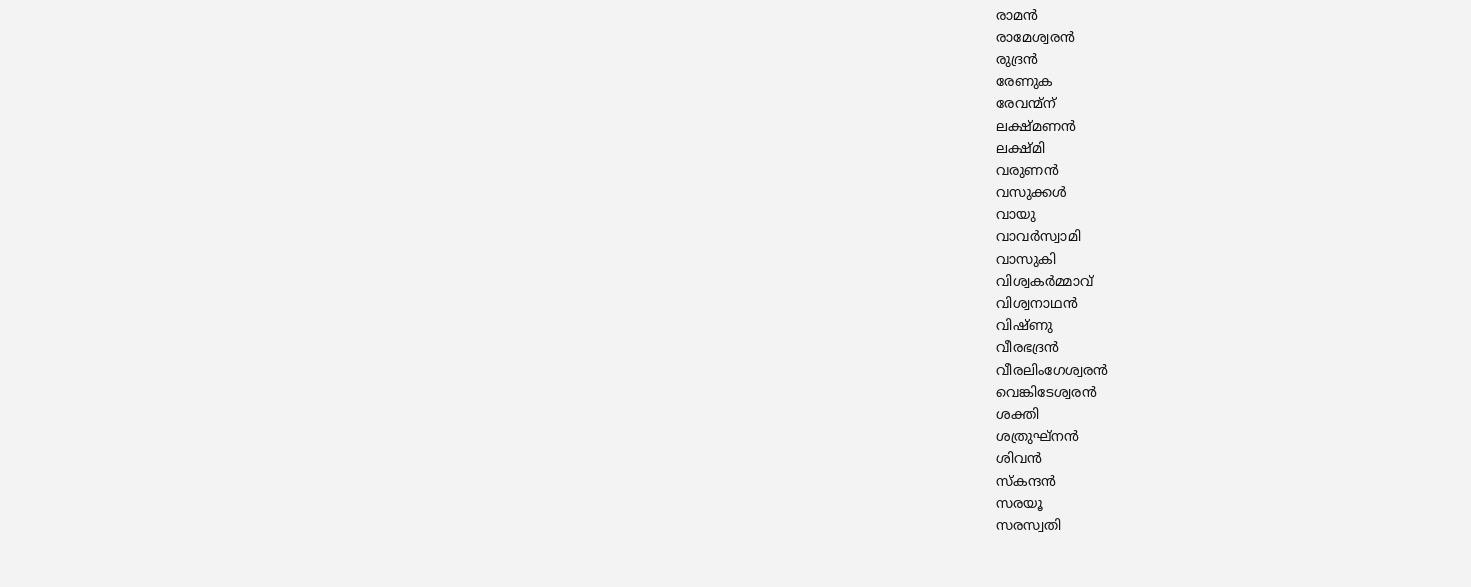രാമൻ
രാമേശ്വരൻ
രുദ്രൻ
രേണുക
രേവന്മ്ന്
ലക്ഷ്മണൻ
ലക്ഷ്മി
വരുണൻ
വസുക്കൾ
വായു
വാവർസ്വാമി
വാസുകി
വിശ്വകർമ്മാവ്
വിശ്വനാഥൻ
വിഷ്ണു
വീരഭദ്രൻ
വീരലിംഗേശ്വരൻ
വെങ്കിടേശ്വരൻ
ശക്തി
ശത്രുഘ്നൻ
ശിവൻ
സ്കന്ദൻ
സരയൂ
സരസ്വതി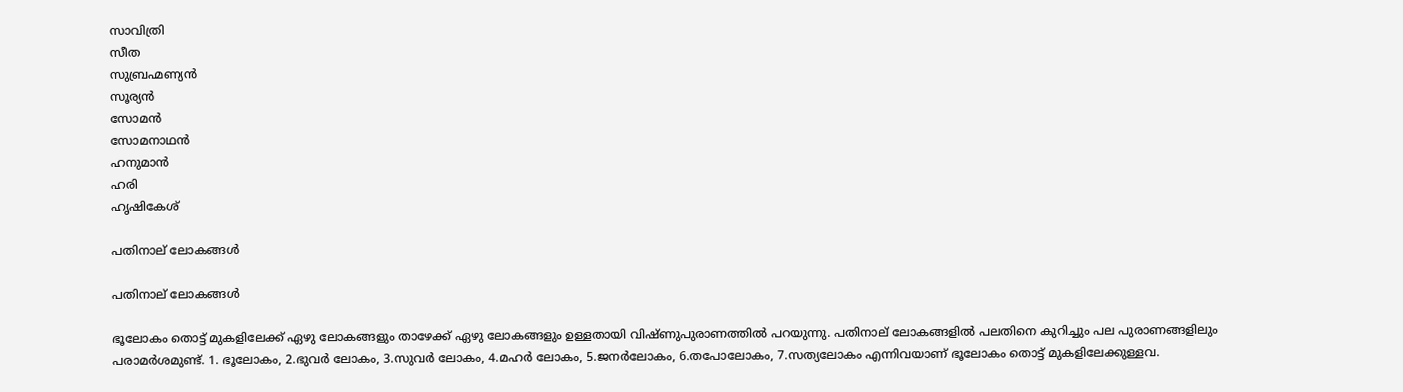സാവിത്രി
സീത
സുബ്രഹ്മണ്യൻ
സൂര്യൻ
സോമൻ
സോമനാഥൻ
ഹനുമാൻ
ഹരി
ഹൃഷികേശ്

പതിനാല് ലോകങ്ങൾ

പതിനാല് ലോകങ്ങൾ

ഭൂലോകം തൊട്ട് മുകളിലേക്ക് ഏഴു ലോകങ്ങളും താഴേക്ക് ഏഴു ലോകങ്ങളും ഉള്ളതായി വിഷ്ണുപുരാണത്തിൽ പറയുന്നു. പതിനാല് ലോകങ്ങളിൽ പലതിനെ കുറിച്ചും പല പുരാണങ്ങളിലും പരാമർശമുണ്ട്. 1. ഭൂലോകം, 2.ഭുവർ ലോകം, 3.സുവർ ലോകം, 4.മഹർ ലോകം, 5.ജനർലോകം, 6.തപോലോകം, 7.സത്യലോകം എന്നിവയാണ് ഭൂലോകം തൊട്ട് മുകളിലേക്കുള്ളവ.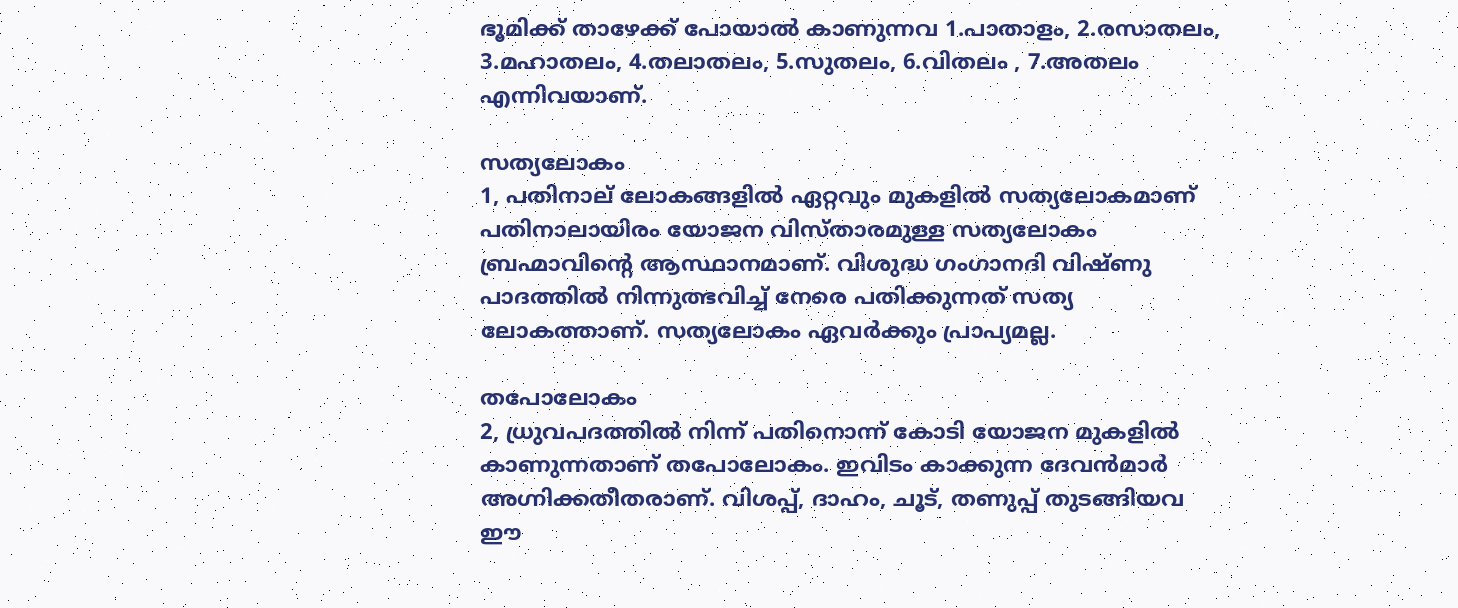ഭൂമിക്ക് താഴേക്ക് പോയാൽ കാണുന്നവ 1.പാതാളം, 2.രസാതലം, 3.മഹാതലം, 4.തലാതലം, 5.സുതലം, 6.വിതലം , 7.അതലം എന്നിവയാണ്.

സത്യലോകം
1, പതിനാല് ലോകങ്ങളിൽ ഏറ്റവും മുകളിൽ സത്യലോകമാണ്
പതിനാലായിരം യോജന വിസ്താരമുള്ള സത്യലോകം ബ്രഹ്മാവിൻ്റെ ആസ്ഥാനമാണ്. വിശുദ്ധ ഗംഗാനദി വിഷ്ണു പാദത്തിൽ നിന്നുത്ഭവിച്ച് നേരെ പതിക്കുന്നത് സത്യ ലോകത്താണ്. സത്യലോകം ഏവർക്കും പ്രാപ്യമല്ല.

തപോലോകം
2, ധ്രുവപദത്തിൽ നിന്ന് പതിനൊന്ന് കോടി യോജന മുകളിൽ കാണുന്നതാണ് തപോലോകം. ഇവിടം കാക്കുന്ന ദേവൻമാർ അഗ്നിക്കതീതരാണ്. വിശപ്പ്, ദാഹം, ചൂട്, തണുപ്പ് തുടങ്ങിയവ ഈ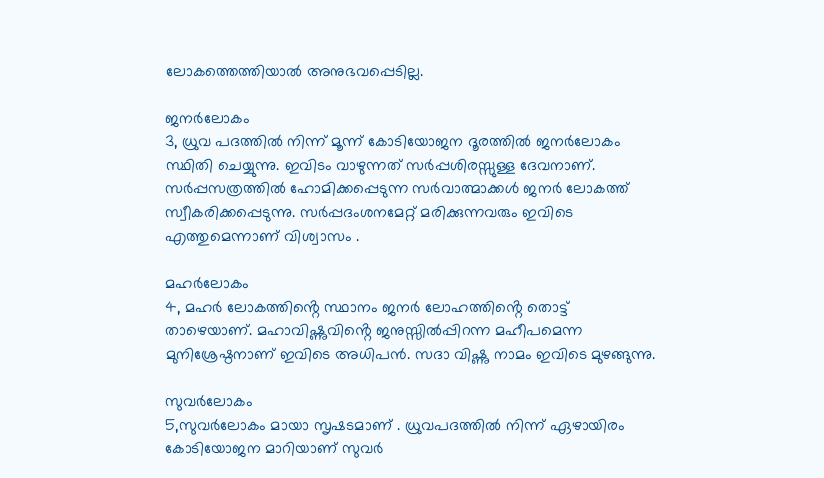ലോകത്തെത്തിയാൽ അനുഭവപ്പെടില്ല.

ജനർലോകം
3, ധ്രുവ പദത്തിൽ നിന്ന് മൂന്ന് കോടിയോജന ദൂരത്തിൽ ജനർലോകം സ്ഥിതി ചെയ്യുന്നു. ഇവിടം വാഴുന്നത് സർപ്പശിരസ്സുള്ള ദേവനാണ്. സർപ്പസത്രത്തിൽ ഹോമിക്കപ്പെടുന്ന സർവാത്മാക്കൾ ജനർ ലോകത്ത് സ്വീകരിക്കപ്പെടുന്നു. സർപ്പദംശനമേറ്റ് മരിക്കുന്നവരും ഇവിടെ എത്തുമെന്നാണ് വിശ്വാസം .

മഹർലോകം
4, മഹർ ലോകത്തിൻ്റെ സ്ഥാനം ജനർ ലോഹത്തിൻ്റെ തൊട്ട് താഴെയാണ്. മഹാവിഷ്ണുവിൻ്റെ ജനുസ്സിൽപ്പിറന്ന മഹീപമെന്ന മുനിശ്രേഷ്ഠനാണ് ഇവിടെ അധിപൻ. സദാ വിഷ്ണു നാമം ഇവിടെ മുഴങ്ങുന്നു.

സുവർലോകം
5,സുവർലോകം മായാ സൃഷടമാണ് . ധ്രുവപദത്തിൽ നിന്ന് ഏഴായിരം കോടിയോജന മാറിയാണ് സുവർ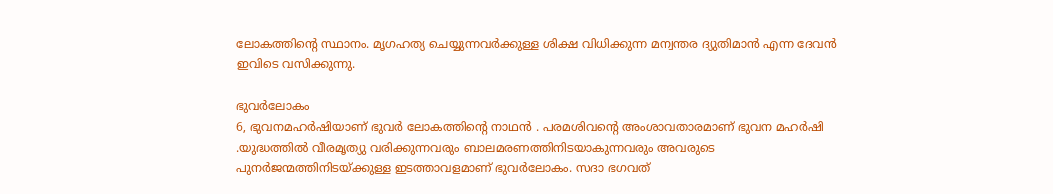ലോകത്തിൻ്റെ സ്ഥാനം. മൃഗഹത്യ ചെയ്യുന്നവർക്കുള്ള ശിക്ഷ വിധിക്കുന്ന മന്വന്തര ദ്യുതിമാൻ എന്ന ദേവൻ ഇവിടെ വസിക്കുന്നു.

ഭുവർലോകം
6, ഭുവനമഹർഷിയാണ് ഭുവർ ലോകത്തിൻ്റെ നാഥൻ . പരമശിവൻ്റെ അംശാവതാരമാണ് ഭുവന മഹർഷി .യുദ്ധത്തിൽ വീരമൃത്യു വരിക്കുന്നവരും ബാലമരണത്തിനിടയാകുന്നവരും അവരുടെ പുനർജന്മത്തിനിടയ്ക്കുള്ള ഇടത്താവളമാണ് ഭുവർലോകം. സദാ ഭഗവത്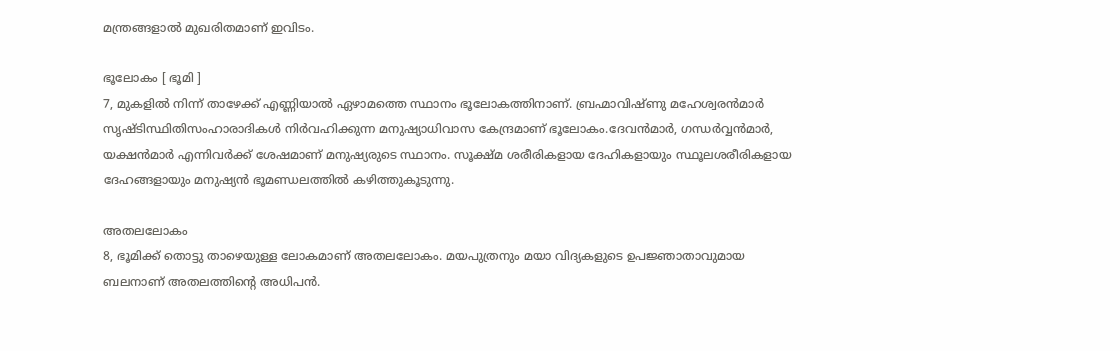മന്ത്രങ്ങളാൽ മുഖരിതമാണ് ഇവിടം.

ഭൂലോകം [ ഭൂമി ]
7, മുകളിൽ നിന്ന് താഴേക്ക് എണ്ണിയാൽ ഏഴാമത്തെ സ്ഥാനം ഭൂലോകത്തിനാണ്. ബ്രഹ്മാവിഷ്ണു മഹേശ്വരൻമാർ സൃഷ്ടിസ്ഥിതിസംഹാരാദികൾ നിർവഹിക്കുന്ന മനുഷ്യാധിവാസ കേന്ദ്രമാണ് ഭൂലോകം.ദേവൻമാർ, ഗന്ധർവ്വൻമാർ, യക്ഷൻമാർ എന്നിവർക്ക് ശേഷമാണ് മനുഷ്യരുടെ സ്ഥാനം. സൂക്ഷ്മ ശരീരികളായ ദേഹികളായും സ്ഥൂലശരീരികളായ ദേഹങ്ങളായും മനുഷ്യൻ ഭൂമണ്ഡലത്തിൽ കഴിത്തുകൂടുന്നു.

അതലലോകം
8, ഭൂമിക്ക് തൊട്ടു താഴെയുള്ള ലോകമാണ് അതലലോകം. മയപുത്രനും മയാ വിദ്യകളുടെ ഉപജ്ഞാതാവുമായ ബലനാണ് അതലത്തിൻ്റെ അധിപൻ.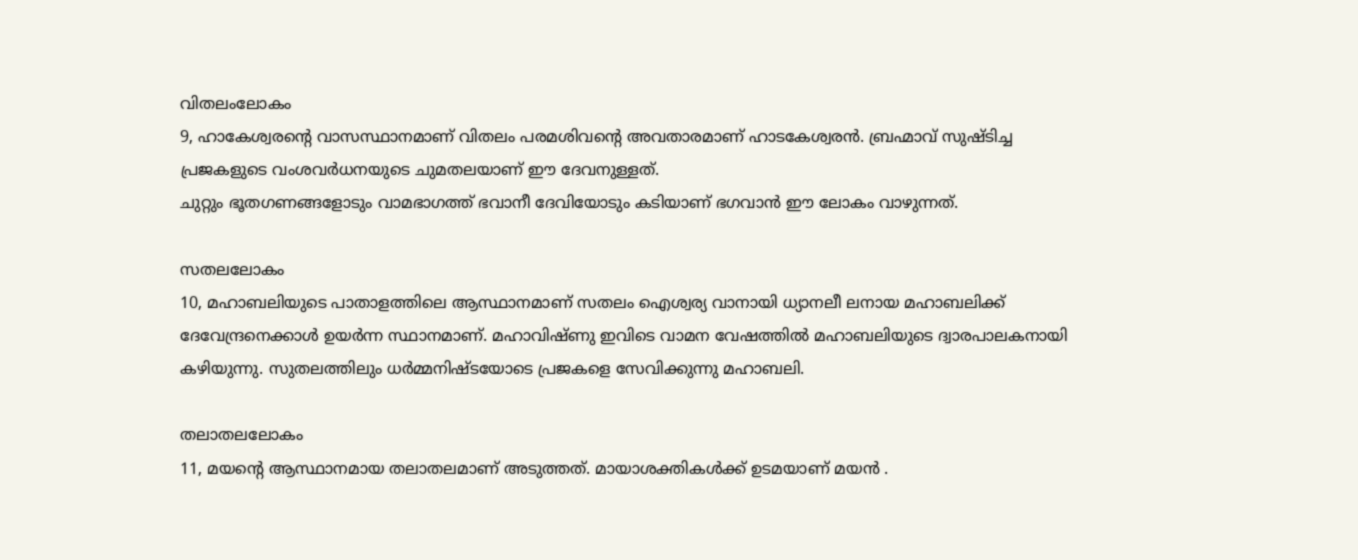വിതലംലോകം
9, ഹാകേശ്വരൻ്റെ വാസസ്ഥാനമാണ് വിതലം പരമശിവൻ്റെ അവതാരമാണ് ഹാടകേശ്വരൻ. ബ്രഹ്മാവ് സുഷ്ടിച്ച പ്രജകളുടെ വംശവർധനയുടെ ചുമതലയാണ് ഈ ദേവനുള്ളത്.
ചുറ്റും ഭൂതഗണങ്ങളോടും വാമഭാഗത്ത് ഭവാനീ ദേവിയോടും കടിയാണ് ഭഗവാൻ ഈ ലോകം വാഴുന്നത്.

സതലലോകം
10, മഹാബലിയുടെ പാതാളത്തിലെ ആസ്ഥാനമാണ് സതലം ഐശ്വര്യ വാനായി ധ്യാനലീ ലനായ മഹാബലിക്ക് ദേവേന്ദ്രനെക്കാൾ ഉയർന്ന സ്ഥാനമാണ്. മഹാവിഷ്ണു ഇവിടെ വാമന വേഷത്തിൽ മഹാബലിയുടെ ദ്വാരപാലകനായി കഴിയുന്നു. സുതലത്തിലും ധർമ്മനിഷ്ടയോടെ പ്രജകളെ സേവിക്കുന്നു മഹാബലി.

തലാതലലോകം
11, മയന്റെ ആസ്ഥാനമായ തലാതലമാണ് അടുത്തത്. മായാശക്തികൾക്ക് ഉടമയാണ് മയൻ .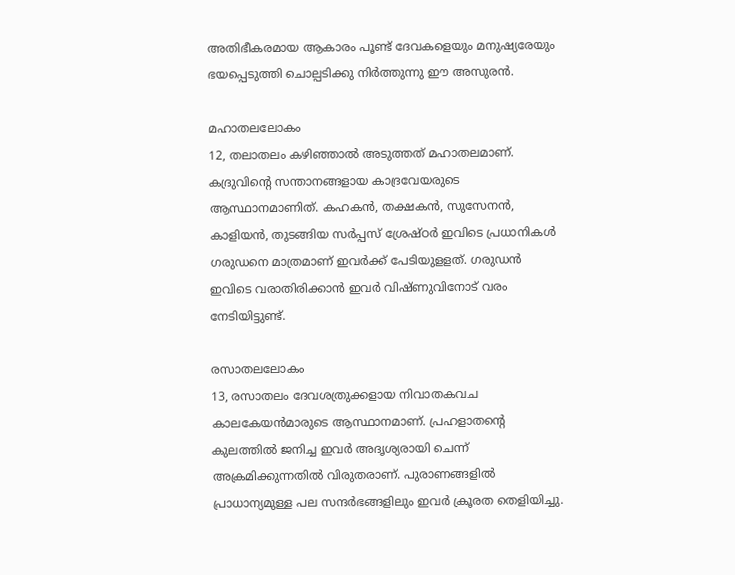അതിഭീകരമായ ആകാരം പൂണ്ട് ദേവകളെയും മനുഷ്യരേയും ഭയപ്പെടുത്തി ചൊല്പടിക്കു നിർത്തുന്നു ഈ അസുരൻ.

മഹാതലലോകം
12, തലാതലം കഴിഞ്ഞാൽ അടുത്തത് മഹാതലമാണ്. കദ്രുവിൻ്റെ സന്താനങ്ങളായ കാദ്രവേയരുടെ ആസ്ഥാനമാണിത്. കഹകൻ, തക്ഷകൻ, സുസേനൻ, കാളിയൻ, തുടങ്ങിയ സർപ്പസ് ശ്രേഷ്ഠർ ഇവിടെ പ്രധാനികൾ ഗരുഡനെ മാത്രമാണ് ഇവർക്ക് പേടിയുളളത്. ഗരുഡൻ ഇവിടെ വരാതിരിക്കാൻ ഇവർ വിഷ്ണുവിനോട് വരം നേടിയിട്ടുണ്ട്.

രസാതലലോകം
13, രസാതലം ദേവശത്രുക്കളായ നിവാതകവച കാലകേയൻമാരുടെ ആസ്ഥാനമാണ്. പ്രഹളാതൻ്റെ കുലത്തിൽ ജനിച്ച ഇവർ അദൃശ്യരായി ചെന്ന് അക്രമിക്കുന്നതിൽ വിരുതരാണ്. പുരാണങ്ങളിൽ പ്രാധാന്യമുള്ള പല സന്ദർഭങ്ങളിലും ഇവർ ക്രൂരത തെളിയിച്ചു.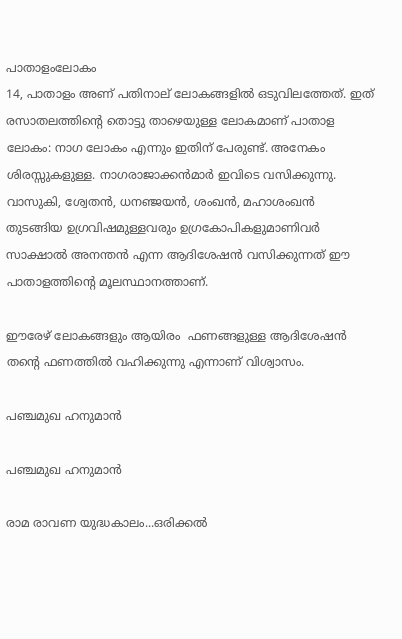പാതാളംലോകം
14, പാതാളം അണ് പതിനാല് ലോകങ്ങളിൽ ഒടുവിലത്തേത്. ഇത് രസാതലത്തിന്റെ തൊട്ടു താഴെയുള്ള ലോകമാണ് പാതാള ലോകം: നാഗ ലോകം എന്നും ഇതിന് പേരുണ്ട്. അനേകം ശിരസ്സുകളുള്ള. നാഗരാജാക്കൻമാർ ഇവിടെ വസിക്കുന്നു. വാസുകി, ശ്വേതൻ, ധനഞ്ജയൻ, ശംഖൻ, മഹാശംഖൻ തുടങ്ങിയ ഉഗ്രവിഷമുള്ളവരും ഉഗ്രകോപികളുമാണിവർ സാക്ഷാൽ അനന്തൻ എന്ന ആദിശേഷൻ വസിക്കുന്നത് ഈ പാതാളത്തിൻ്റെ മൂലസ്ഥാനത്താണ്.

ഈരേഴ് ലോകങ്ങളും ആയിരം  ഫണങ്ങളുള്ള ആദിശേഷൻ തന്റെ ഫണത്തിൽ വഹിക്കുന്നു എന്നാണ് വിശ്വാസം.

പഞ്ചമുഖ ഹനുമാന്‍

പഞ്ചമുഖ ഹനുമാന്‍

രാമ രാവണ യുദ്ധകാലം...ഒരിക്കല്‍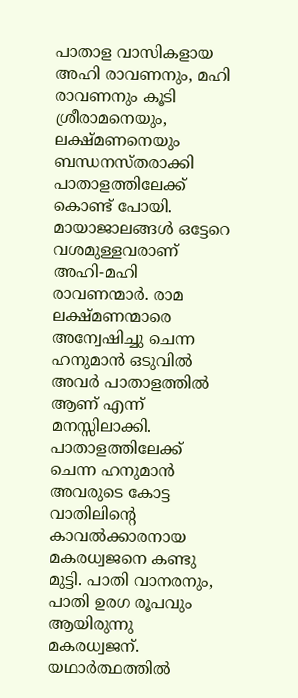പാതാള വാസികളായ അഹി രാവണനും, മഹി രാവണനും കൂടി ശ്രീരാമനെയും, ലക്ഷ്മണനെയും ബന്ധനസ്തരാക്കി പാതാളത്തിലേക്ക്‌ കൊണ്ട് പോയി. മായാജാലങ്ങള്‍ ഒട്ടേറെ വശമുള്ളവരാണ് അഹി-മഹി രാവണന്മാര്‍. രാമ ലക്ഷ്മണന്മാരെ അന്വേഷിച്ചു ചെന്ന ഹനുമാന്‍ ഒടുവില്‍ അവര്‍ പാതാളത്തില്‍ ആണ് എന്ന് മനസ്സിലാക്കി. പാതാളത്തിലേക്ക്‌ ചെന്ന ഹനുമാന്‍ അവരുടെ കോട്ട വാതിലിന്റെ കാവല്‍ക്കാരനായ മകരധ്വജനെ കണ്ടു മുട്ടി. പാതി വാനരനും, പാതി ഉരഗ രൂപവും ആയിരുന്നു മകരധ്വജന്. യഥാര്‍ത്ഥത്തില്‍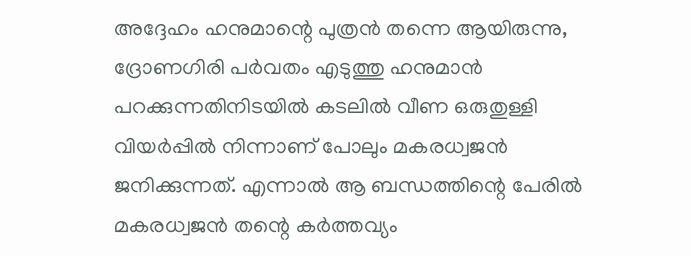അദ്ദേഹം ഹനുമാന്റെ പുത്രന്‍ തന്നെ ആയിരുന്നു, ദ്രോണഗിരി പര്‍വതം എടുത്തു ഹനുമാന്‍ പറക്കുന്നതിനിടയില്‍ കടലില്‍ വീണ ഒരുതുള്ളി വിയര്‍പ്പില്‍ നിന്നാണ് പോലും മകരധ്വജന്‍ ജനിക്കുന്നത്. എന്നാല്‍ ആ ബന്ധത്തിന്റെ പേരില്‍ മകരധ്വജന്‍ തന്റെ കര്‍ത്തവ്യം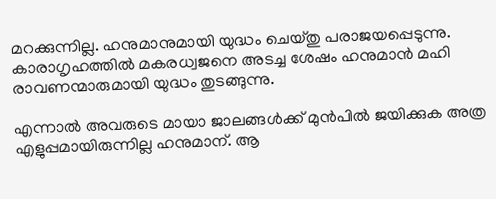മറക്കുന്നില്ല. ഹനുമാനുമായി യുദ്ധം ചെയ്തു പരാജയപ്പെടുന്നു. കാരാഗൃഹത്തില്‍ മകരധ്വജനെ അടച്ച ശേഷം ഹനുമാന്‍ മഹി രാവണന്മാരുമായി യുദ്ധം തുടങ്ങുന്നു.

എന്നാല്‍ അവരുടെ മായാ ജാലങ്ങള്‍ക്ക് മുന്‍പില്‍ ജയിക്കുക അത്ര എളുപ്പമായിരുന്നില്ല ഹനുമാന്. ആ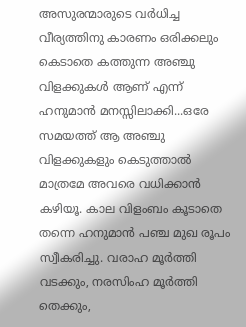അസുരന്മാരുടെ വര്‍ധിച്ച വീര്യത്തിനു കാരണം ഒരിക്കലും കെടാതെ കത്തുന്ന അഞ്ചു വിളക്കുകള്‍ ആണ് എന്ന് ഹനുമാന്‍ മനസ്സിലാക്കി...ഒരേ സമയത്ത് ആ അഞ്ചു വിളക്കുകളും കെടുത്താല്‍ മാത്രമേ അവരെ വധിക്കാന്‍ കഴിയൂ. കാല വിളംബം കൂടാതെ തന്നെ ഹനുമാന്‍ പഞ്ച മുഖ രൂപം സ്വീകരിച്ചു. വരാഹ മൂര്‍ത്തി വടക്കും, നരസിംഹ മൂര്‍ത്തി തെക്കും,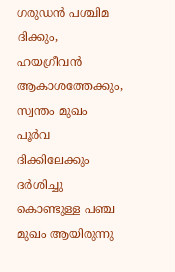ഗരുഡന്‍ പശ്ചിമ ദിക്കും, ഹയഗ്രീവന്‍ ആകാശത്തേക്കും, സ്വന്തം മുഖം പൂര്‍വ ദിക്കിലേക്കും ദര്‍ശിച്ചു കൊണ്ടുള്ള പഞ്ച മുഖം ആയിരുന്നു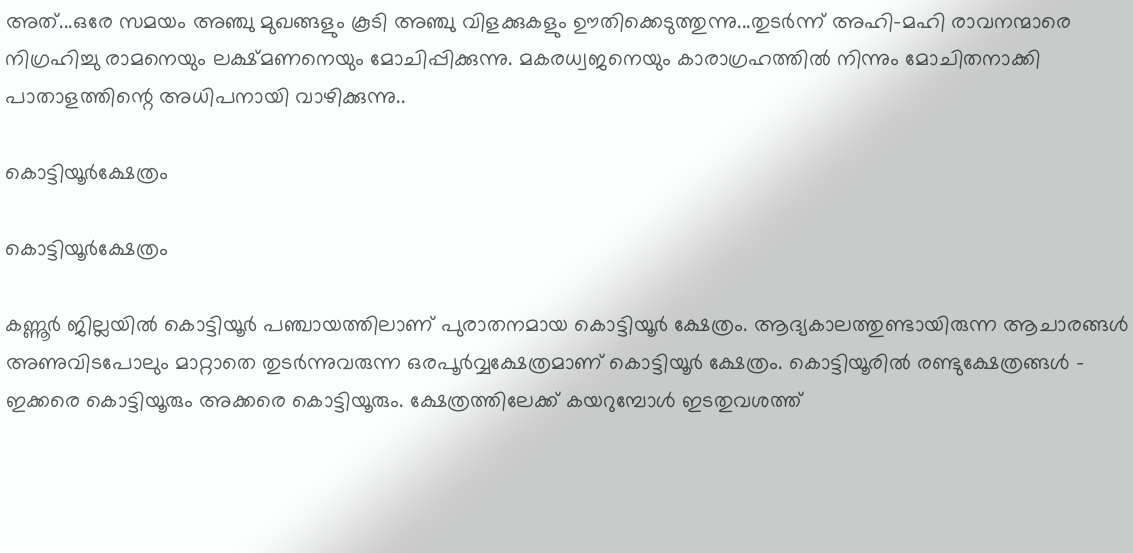അത്...ഒരേ സമയം അഞ്ചു മുഖങ്ങളും കൂടി അഞ്ചു വിളക്കുകളും ഊതിക്കെടുത്തുന്നു...തുടര്‍ന്ന് അഹി-മഹി രാവനന്മാരെ നിഗ്രഹിച്ചു രാമനെയും ലക്ഷ്മണനെയും മോചിപ്പിക്കുന്നു. മകരധ്വജനെയും കാരാഗ്രഹത്തില്‍ നിന്നും മോചിതനാക്കി പാതാളത്തിന്റെ അധിപനായി വാഴിക്കുന്നു..

കൊട്ടിയൂര്‍ക്ഷേത്രം

കൊട്ടിയൂര്‍ക്ഷേത്രം

കണ്ണൂര്‍ ജില്ലയില്‍ കൊട്ടിയൂര്‍ പഞ്ചായത്തിലാണ്‌ പുരാതനമായ കൊട്ടിയൂര്‍ ക്ഷേത്രം. ആദ്യകാലത്തുണ്ടായിരുന്ന ആചാരങ്ങള്‍ അണുവിടപോലും മാറ്റാതെ തുടര്‍ന്നുവരുന്ന ഒരപൂര്‍വ്വക്ഷേത്രമാണ്‌ കൊട്ടിയൂര്‍ ക്ഷേത്രം. കൊട്ടിയൂരില്‍ രണ്ടുക്ഷേത്രങ്ങള്‍ – ഇക്കരെ കൊട്ടിയൂരും അക്കരെ കൊട്ടിയൂരും. ക്ഷേത്രത്തിലേക്ക്‌ കയറുമ്പോള്‍ ഇടതുവശത്ത്‌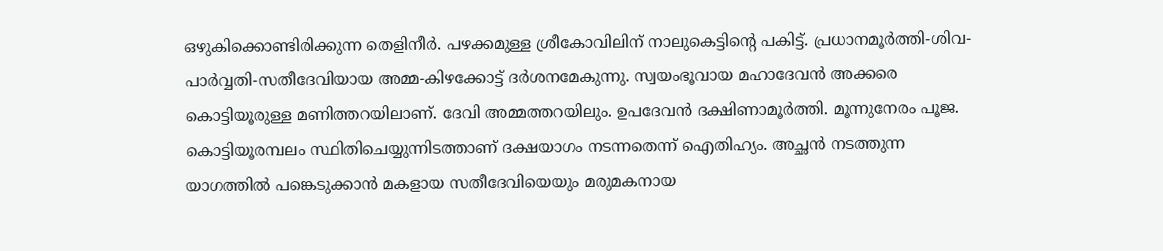ഒഴുകിക്കൊണ്ടിരിക്കുന്ന തെളിനീര്‍. പഴക്കമുള്ള ശ്രീകോവിലിന്‌ നാലുകെട്ടിന്റെ പകിട്ട്‌. പ്രധാനമൂര്‍ത്തി-ശിവ-പാര്‍വ്വതി-സതീദേവിയായ അമ്മ-കിഴക്കോട്ട്‌ ദര്‍ശനമേകുന്നു. സ്വയംഭൂവായ മഹാദേവന്‍ അക്കരെ കൊട്ടിയൂരുള്ള മണിത്തറയിലാണ്‌. ദേവി അമ്മത്തറയിലും. ഉപദേവന്‍ ദക്ഷിണാമൂര്‍ത്തി. മൂന്നുനേരം പൂജ.
കൊട്ടിയൂരമ്പലം സ്ഥിതിചെയ്യുന്നിടത്താണ്‌ ദക്ഷയാഗം നടന്നതെന്ന്‌ ഐതിഹ്യം. അച്ഛന്‍ നടത്തുന്ന യാഗത്തില്‍ പങ്കെടുക്കാന്‍ മകളായ സതീദേവിയെയും മരുമകനായ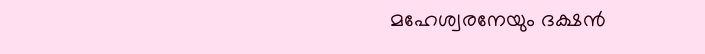മഹേശ്വരനേയും ദക്ഷന്‍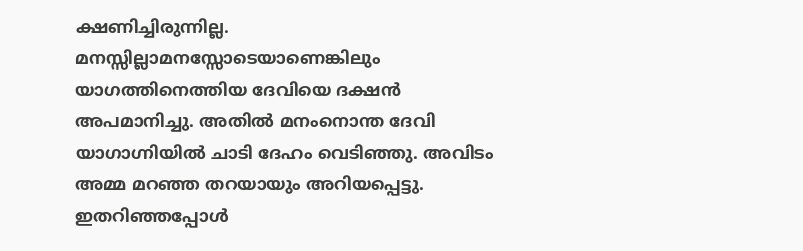ക്ഷണിച്ചിരുന്നില്ല. മനസ്സില്ലാമനസ്സോടെയാണെങ്കിലും യാഗത്തിനെത്തിയ ദേവിയെ ദക്ഷന്‍ അപമാനിച്ചു. അതില്‍ മനംനൊന്ത ദേവി യാഗാഗ്നിയില്‍ ചാടി ദേഹം വെടിഞ്ഞു. അവിടം അമ്മ മറഞ്ഞ തറയായും അറിയപ്പെട്ടു. ഇതറിഞ്ഞപ്പോള്‍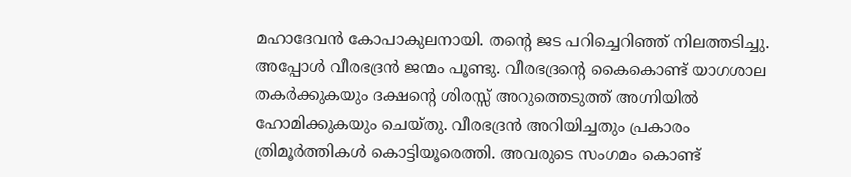മഹാദേവന്‍ കോപാകുലനായി. തന്റെ ജട പറിച്ചെറിഞ്ഞ്‌ നിലത്തടിച്ചു. അപ്പോള്‍ വീരഭദ്രന്‍ ജന്മം പൂണ്ടു. വീരഭദ്രന്റെ കൈകൊണ്ട്‌ യാഗശാല തകര്‍ക്കുകയും ദക്ഷന്റെ ശിരസ്സ്‌ അറുത്തെടുത്ത്‌ അഗ്നിയില്‍ ഹോമിക്കുകയും ചെയ്തു. വീരഭദ്രന്‍ അറിയിച്ചതും പ്രകാരം ത്രിമൂര്‍ത്തികള്‍ കൊട്ടിയൂരെത്തി. അവരുടെ സംഗമം കൊണ്ട്‌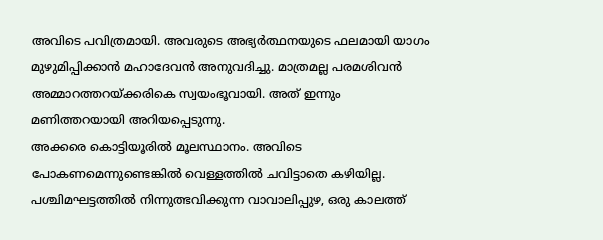അവിടെ പവിത്രമായി. അവരുടെ അഭ്യര്‍ത്ഥനയുടെ ഫലമായി യാഗം മുഴുമിപ്പിക്കാന്‍ മഹാദേവന്‍ അനുവദിച്ചു. മാത്രമല്ല പരമശിവന്‍ അമ്മാറത്തറയ്ക്കരികെ സ്വയംഭൂവായി. അത്‌ ഇന്നും മണിത്തറയായി അറിയപ്പെടുന്നു.
അക്കരെ കൊട്ടിയൂരില്‍ മൂലസ്ഥാനം. അവിടെ പോകണമെന്നുണ്ടെങ്കില്‍ വെള്ളത്തില്‍ ചവിട്ടാതെ കഴിയില്ല. പശ്ചിമഘട്ടത്തില്‍ നിന്നുത്ഭവിക്കുന്ന വാവാലിപ്പുഴ, ഒരു കാലത്ത്‌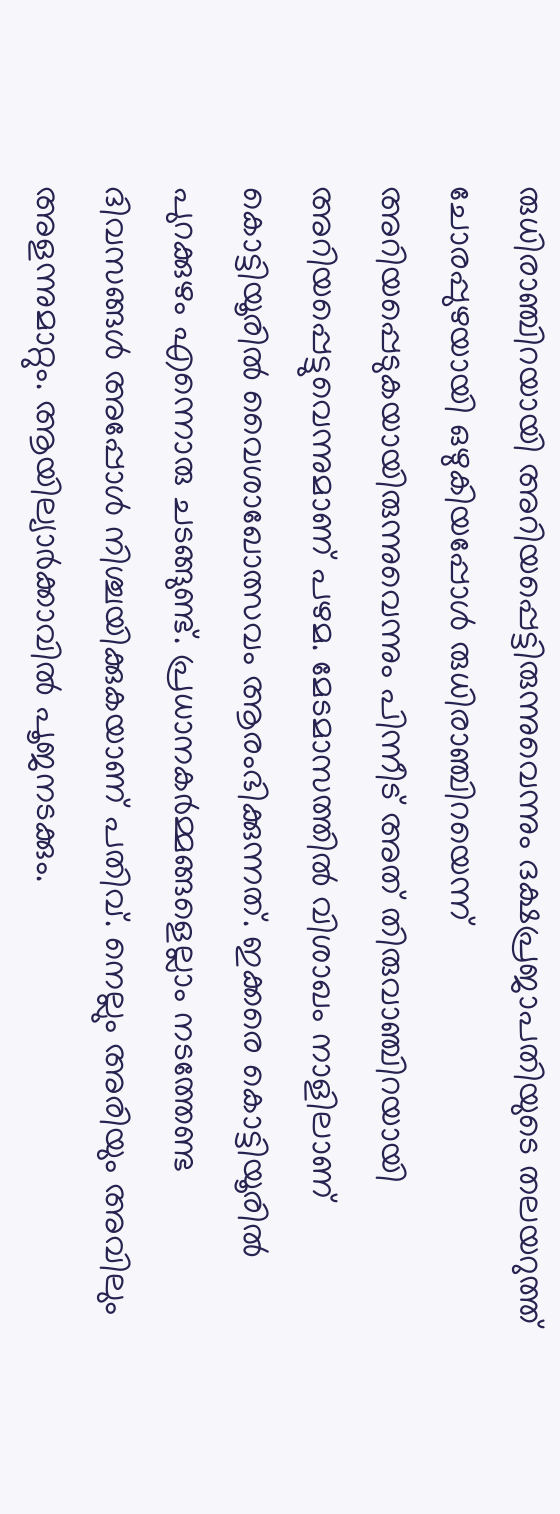രുധിരാഞ്ചിറയായി അറിയപ്പെട്ടിരുന്നുവെന്നും ദക്ഷപ്രജാപതിയുടെ തലയറുത്ത്‌ ചോരപ്പുഴയായി ഒഴുകിയപ്പോള്‍ രുധിരാഞ്ചിറയെന്ന്‌ അറിയപ്പെടുകയായിരുന്നുവെന്നും പിന്നീട്‌ അത്‌ തിരുവാഞ്ചിറയായി അറിയപ്പെട്ടുവെന്നുമാണ്‌ പഴമ. മേടമാസത്തില്‍ വിശാഖം നാളിലാണ്‌ കൊട്ടിയൂരില്‍ വൈശാഖോത്സവം ആരംഭിക്കുന്നത്‌. ഇക്കരെ കൊട്ടിയൂരില്‍ പുറക്കുഴം എന്നൊരു ചടങ്ങുണ്ട്‌. പ്രധാനകര്‍മ്മങ്ങളെല്ലാം നടത്തേണ്ട ദിവസങ്ങള്‍ അപ്പോള്‍ നിശ്ചയിക്കുകയാണ്‌ പതിവ്‌. നെല്ലും അരിയും അവിലും അളന്നുമാറ്റും. ആയില്യാര്‍ക്കാവില്‍ പൂജനടക്കും.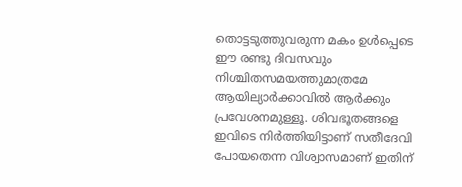തൊട്ടടുത്തുവരുന്ന മകം ഉള്‍പ്പെടെ ഈ രണ്ടു ദിവസവും നിശ്ചിതസമയത്തുമാത്രമേ ആയില്യാര്‍ക്കാവില്‍ ആര്‍ക്കും പ്രവേശനമുള്ളൂ. ശിവഭൂതങ്ങളെ ഇവിടെ നിര്‍ത്തിയിട്ടാണ്‌ സതീദേവി പോയതെന്ന വിശ്വാസമാണ്‌ ഇതിന്‌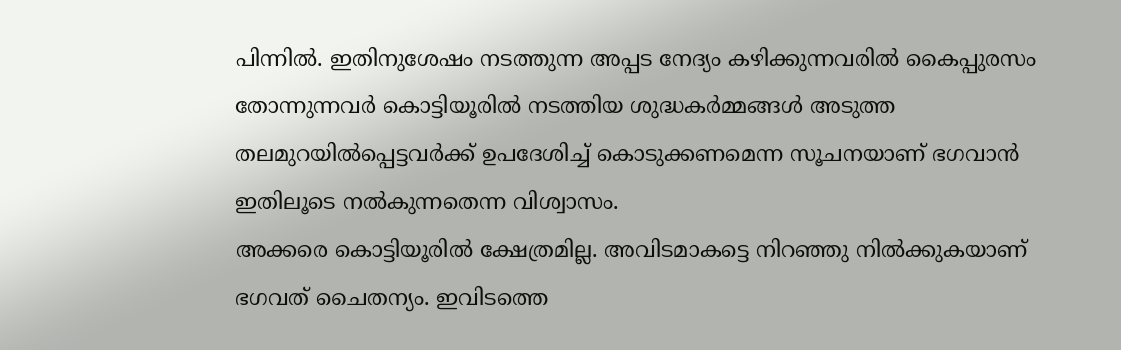പിന്നില്‍. ഇതിനുശേഷം നടത്തുന്ന അപ്പട നേദ്യം കഴിക്കുന്നവരില്‍ കൈപ്പുരസം തോന്നുന്നവര്‍ കൊട്ടിയൂരില്‍ നടത്തിയ ശുദ്ധകര്‍മ്മങ്ങള്‍ അടുത്ത തലമുറയില്‍പ്പെട്ടവര്‍ക്ക്‌ ഉപദേശിച്ച്‌ കൊടുക്കണമെന്ന സൂചനയാണ്‌ ഭഗവാന്‍ ഇതിലൂടെ നല്‍കുന്നതെന്ന വിശ്വാസം.
അക്കരെ കൊട്ടിയൂരില്‍ ക്ഷേത്രമില്ല. അവിടമാകട്ടെ നിറഞ്ഞു നില്‍ക്കുകയാണ്‌ ഭഗവത്‌ ചൈതന്യം. ഇവിടത്തെ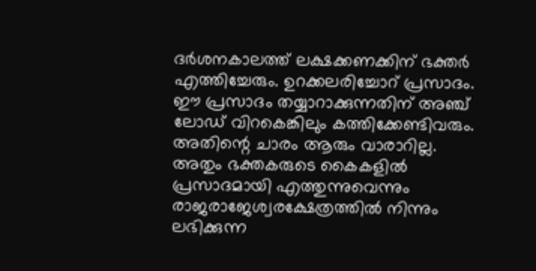ദര്‍ശനകാലത്ത്‌ ലക്ഷക്കണക്കിന്‌ ഭക്തര്‍ എത്തിച്ചേരും. ഉറക്കലരിച്ചോറ്‌ പ്രസാദം. ഈ പ്രസാദം തയ്യാറാക്കുന്നതിന്‌ അഞ്ച്‌ ലോഡ്‌ വിറകെങ്കിലും കത്തിക്കേണ്ടിവരും. അതിന്റെ ചാരം ആരും വാരാറില്ല. അതും ഭക്തകരുടെ കൈകളില്‍ പ്രസാദമായി എത്തുന്നുവെന്നും രാജരാജേശ്വരക്ഷേത്രത്തില്‍ നിന്നും ലഭിക്കുന്ന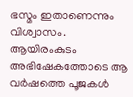ഭസ്മം ഇതാണെന്നും വിശ്വാസം. ആയിരംകുടം അഭിഷേകത്തോടെ ആ വര്‍ഷത്തെ പൂജകള്‍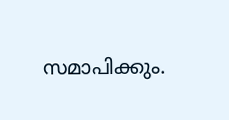സമാപിക്കും.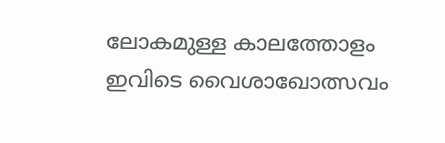ലോകമുള്ള കാലത്തോളം ഇവിടെ വൈശാഖോത്സവം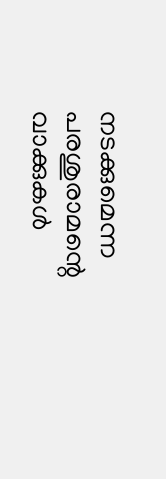നടക്കുമെന്ന പരശുരാമന്റെ വാക്കുകള്‍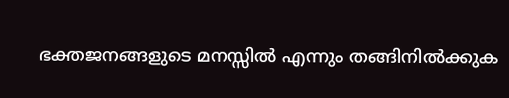ഭക്തജനങ്ങളുടെ മനസ്സില്‍ എന്നും തങ്ങിനില്‍ക്കുക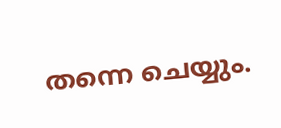തന്നെ ചെയ്യും.